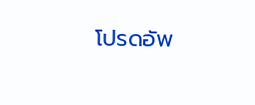โปรดอัพ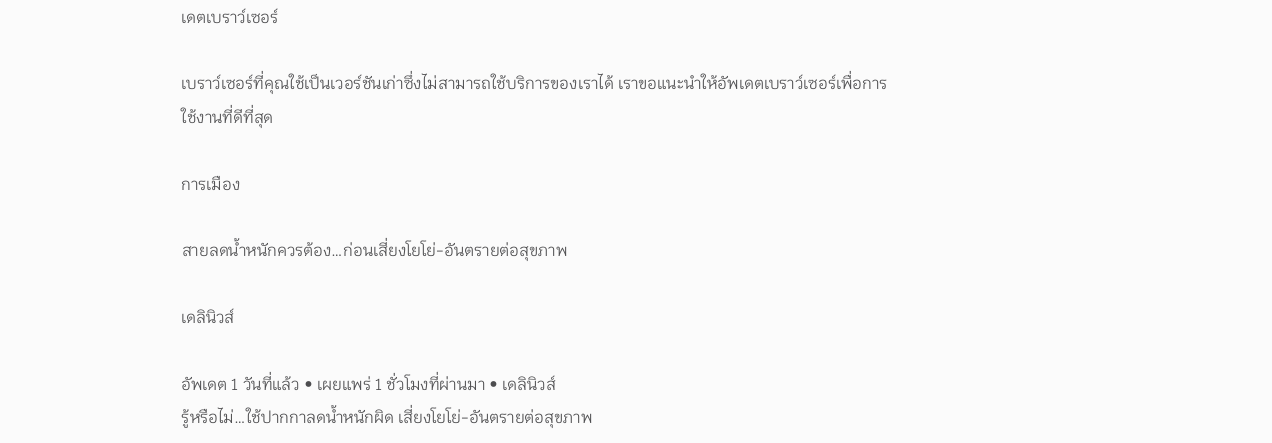เดตเบราว์เซอร์

เบราว์เซอร์ที่คุณใช้เป็นเวอร์ชันเก่าซึ่งไม่สามารถใช้บริการของเราได้ เราขอแนะนำให้อัพเดตเบราว์เซอร์เพื่อการใช้งานที่ดีที่สุด

การเมือง

สายลดน้ำหนักควรต้อง…ก่อนเสี่ยงโยโย่-อันตรายต่อสุขภาพ

เดลินิวส์

อัพเดต 1 วันที่แล้ว • เผยแพร่ 1 ชั่วโมงที่ผ่านมา • เดลินิวส์
รู้หรือไม่…ใช้ปากกาลดน้ำหนักผิด เสี่ยงโยโย่-อันตรายต่อสุขภาพ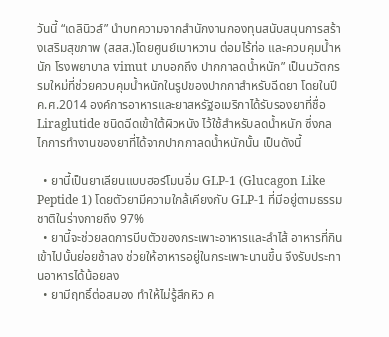วันนี้ “เดลินิวส์” นำบทความจากสำนักงานกองทุนสนับสนุนการสร้างเสริมสุขภาพ (สสส.)โดยศูนย์เบาหวาน ต่อมไร้ท่อ และควบคุมน้ำหนัก โรงพยาบาล vimut มาบอกถึง ปากกาลดน้ำหนัก” เป็นนวัตกรรมใหม่ที่ช่วยควบคุมน้ำหนักในรูปของปากกาสำหรับฉีดยา โดยในปี ค.ศ.2014 องค์การอาหารและยาสหรัฐอเมริกาได้รับรองยาที่ชื่อ Liraglutide ชนิดฉีดเข้าใต้ผิวหนัง ไว้ใช้สำหรับลดน้ำหนัก ซึ่งกลไกการทำงานของยาที่ได้จากปากกาลดน้ำหนักนั้น เป็นดังนี้

  • ยานี้เป็นยาเลียนแบบฮอร์โมนอิ่ม GLP-1 (Glucagon Like Peptide 1) โดยตัวยามีความใกล้เคียงกับ GLP-1 ที่มีอยู่ตามธรรมชาติในร่างกายถึง 97%
  • ยานี้จะช่วยลดการบีบตัวของกระเพาะอาหารและลำไส้ อาหารที่กินเข้าไปนั้นย่อยช้าลง ช่วยให้อาหารอยู่ในกระเพาะนานขึ้น จึงรับประทานอาหารได้น้อยลง
  • ยามีฤทธิ์ต่อสมอง ทำให้ไม่รู้สึกหิว ค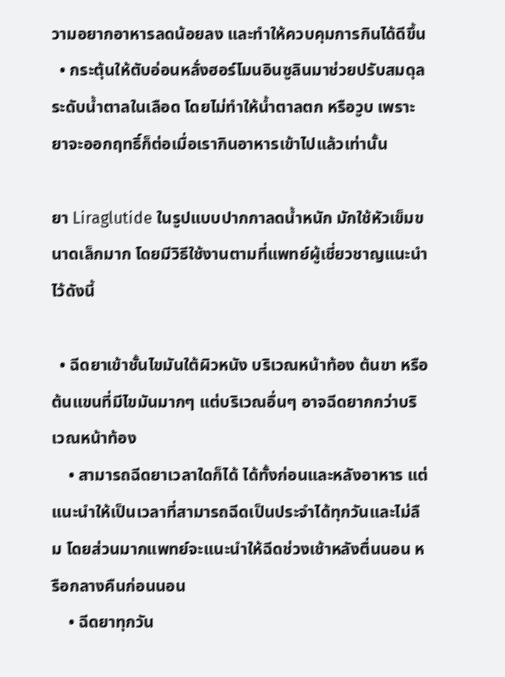วามอยากอาหารลดน้อยลง และทำให้ควบคุมการกินได้ดีขึ้น
  • กระตุ้นให้ตับอ่อนหลั่งฮอร์โมนอินซูลินมาช่วยปรับสมดุลระดับน้ำตาลในเลือด โดยไม่ทำให้น้ำตาลตก หรือวูบ เพราะยาจะออกฤทธิ์ก็ต่อเมื่อเรากินอาหารเข้าไปแล้วเท่านั้น

ยา Liraglutide ในรูปแบบปากกาลดน้ำหนัก มักใช้หัวเข็มขนาดเล็กมาก โดยมีวิธีใช้งานตามที่แพทย์ผู้เชี่ยวชาญแนะนำไว้ดังนี้

  • ฉีดยาเข้าชั้นไขมันใต้ผิวหนัง บริเวณหน้าท้อง ต้นขา หรือต้นแขนที่มีไขมันมากๆ แต่บริเวณอื่นๆ อาจฉีดยากกว่าบริเวณหน้าท้อง
    • สามารถฉีดยาเวลาใดก็ได้ ได้ทั้งก่อนและหลังอาหาร แต่แนะนำให้เป็นเวลาที่สามารถฉีดเป็นประจำได้ทุกวันและไม่ลืม โดยส่วนมากแพทย์จะแนะนำให้ฉีดช่วงเช้าหลังตื่นนอน หรือกลางคืนก่อนนอน
    • ฉีดยาทุกวัน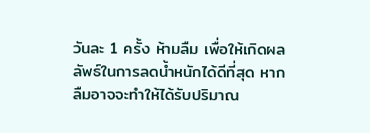วันละ 1 ครั้ง ห้ามลืม เพื่อให้เกิดผลลัพธ์ในการลดน้ำหนักได้ดีที่สุด หากลืมอาจจะทำให้ได้รับปริมาณ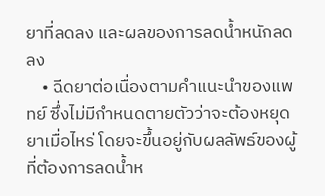ยาที่ลดลง และผลของการลดน้ำหนักลดลง
    • ฉีดยาต่อเนื่องตามคำแนะนำของแพทย์ ซึ่งไม่มีกำหนดตายตัวว่าจะต้องหยุดยาเมื่อไหร่ โดยจะขึ้นอยู่กับผลลัพธ์ของผู้ที่ต้องการลดน้ำห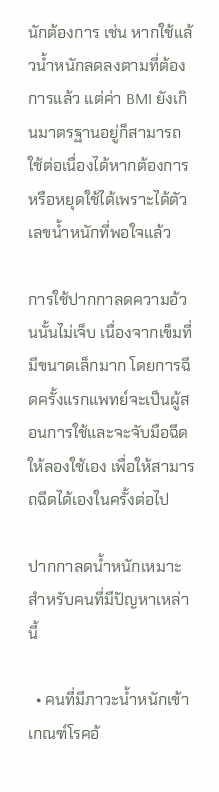นักต้องการ เช่น หากใช้แล้วน้ำหนักลดลงตามที่ต้องการแล้ว แต่ค่า BMI ยังเกินมาตรฐานอยู่ก็สามารถใช้ต่อเนื่องได้หากต้องการ หรือหยุดใช้ได้เพราะได้ตัวเลขน้ำหนักที่พอใจแล้ว

การใช้ปากกาลดความอ้วนนั้นไม่เจ็บ เนื่องจากเข็มที่มีขนาดเล็กมาก โดยการฉีดครั้งแรกแพทย์จะเป็นผู้สอนการใช้และจะจับมือฉีดให้ลองใช้เอง เพื่อให้สามารถฉีดได้เองในครั้งต่อไป

ปากกาลดน้ำหนักเหมาะสำหรับคนที่มีปัญหาเหล่านี้

  • คนที่มีภาวะน้ำหนักเข้าเกณฑ์โรคอ้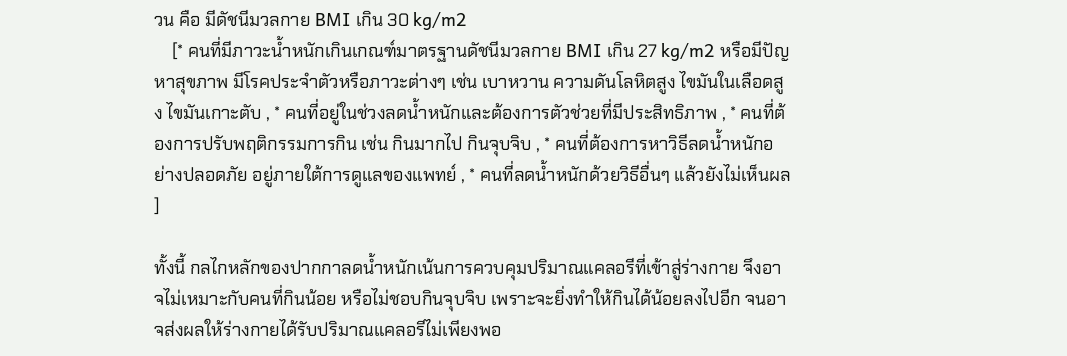วน คือ มีดัชนีมวลกาย BMI เกิน 30 kg/m2
    [* คนที่มีภาวะน้ำหนักเกินเกณฑ์มาตรฐานดัชนีมวลกาย BMI เกิน 27 kg/m2 หรือมีปัญหาสุขภาพ มีโรคประจำตัวหรือภาวะต่างๆ เช่น เบาหวาน ความดันโลหิตสูง ไขมันในเลือดสูง ไขมันเกาะตับ , * คนที่อยู่ในช่วงลดน้ำหนักและต้องการตัวช่วยที่มีประสิทธิภาพ , * คนที่ต้องการปรับพฤติกรรมการกิน เช่น กินมากไป กินจุบจิบ , * คนที่ต้องการหาวิธีลดน้ำหนักอย่างปลอดภัย อยู่ภายใต้การดูแลของแพทย์ , * คนที่ลดน้ำหนักด้วยวิธีอื่นๆ แล้วยังไม่เห็นผล ]

ทั้งนี้ กลไกหลักของปากกาลดน้ำหนักเน้นการควบคุมปริมาณแคลอรีที่เข้าสู่ร่างกาย จึงอาจไม่เหมาะกับคนที่กินน้อย หรือไม่ชอบกินจุบจิบ เพราะจะยิ่งทำให้กินได้น้อยลงไปอีก จนอาจส่งผลให้ร่างกายได้รับปริมาณแคลอรีไม่เพียงพอ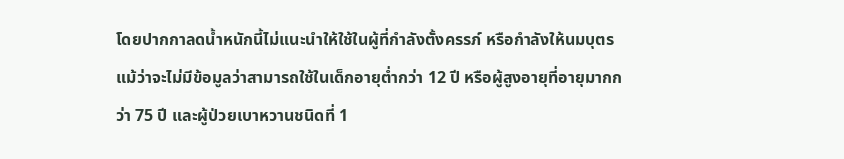โดยปากกาลดน้ำหนักนี้ไม่แนะนำให้ใช้ในผู้ที่กำลังตั้งครรภ์ หรือกำลังให้นมบุตร แม้ว่าจะไม่มีข้อมูลว่าสามารถใช้ในเด็กอายุต่ำกว่า 12 ปี หรือผู้สูงอายุที่อายุมากกว่า 75 ปี และผู้ป่วยเบาหวานชนิดที่ 1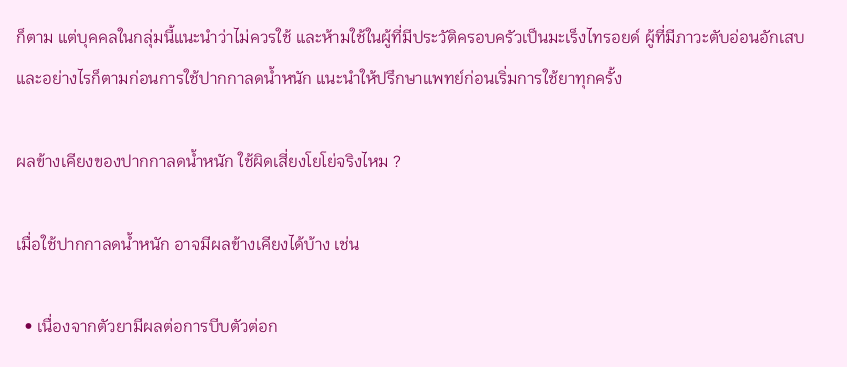ก็ตาม แต่บุคคลในกลุ่มนี้แนะนำว่าไม่ควรใช้ และห้ามใช้ในผู้ที่มีประวัติครอบครัวเป็นมะเร็งไทรอยด์ ผู้ที่มีภาวะตับอ่อนอักเสบ และอย่างไรก็ตามก่อนการใช้ปากกาลดน้ำหนัก แนะนำให้ปรึกษาแพทย์ก่อนเริ่มการใช้ยาทุกครั้ง

ผลข้างเคียงของปากกาลดน้ำหนัก ใช้ผิดเสี่ยงโยโย่จริงไหม ?

เมื่อใช้ปากกาลดน้ำหนัก อาจมีผลข้างเคียงได้บ้าง เช่น

  • เนื่องจากตัวยามีผลต่อการบีบตัวต่อก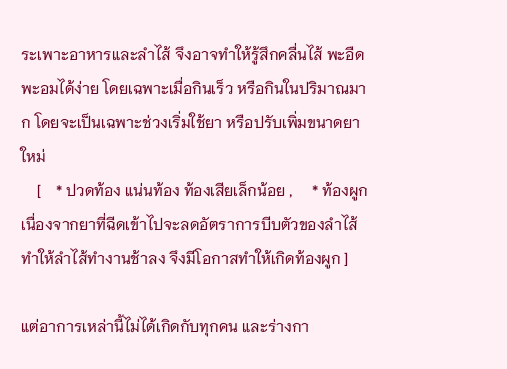ระเพาะอาหารและลำไส้ จึงอาจทำให้รู้สึกคลื่นไส้ พะอืดพะอมได้ง่าย โดยเฉพาะเมื่อกินเร็ว หรือกินในปริมาณมาก โดยจะเป็นเฉพาะช่วงเริ่มใช้ยา หรือปรับเพิ่มขนาดยาใหม่
    [    * ปวดท้อง แน่นท้อง ท้องเสียเล็กน้อย ,     * ท้องผูก เนื่องจากยาที่ฉีดเข้าไปจะลดอัตราการบีบตัวของลำไส้ ทำให้ลำไส้ทำงานช้าลง จึงมีโอกาสทำให้เกิดท้องผูก ]

แต่อาการเหล่านี้ไม่ได้เกิดกับทุกคน และร่างกา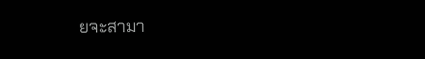ยจะสามา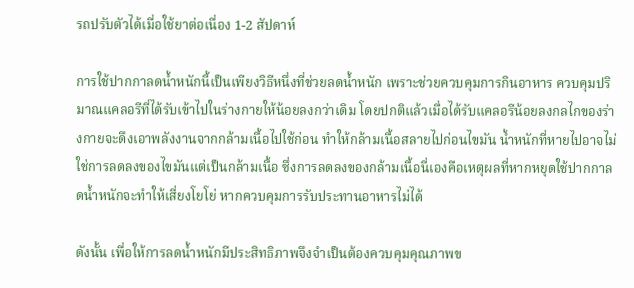รถปรับตัวได้เมื่อใช้ยาต่อเนื่อง 1-2 สัปดาห์

การใช้ปากกาลดน้ำหนักนี้เป็นเพียงวิธีหนึ่งที่ช่วยลดน้ำหนัก เพราะช่วยควบคุมการกินอาหาร ควบคุมปริมาณแคลอรีที่ได้รับเข้าไปในร่างกายให้น้อยลงกว่าเดิม โดยปกติแล้วเมื่อได้รับแคลอรีน้อยลงกลไกของร่างกายจะดึงเอาพลังงานจากกล้ามเนื้อไปใช้ก่อน ทำให้กล้ามเนื้อสลายไปก่อนไขมัน น้ำหนักที่หายไปอาจไม่ใช่การลดลงของไขมันแต่เป็นกล้ามเนื้อ ซึ่งการลดลงของกล้ามเนื้อนี่เองคือเหตุผลที่หากหยุดใช้ปากกาลดน้ำหนักจะทำให้เสี่ยงโยโย่ หากควบคุมการรับประทานอาหารไม่ได้

ดังนั้น เพื่อให้การลดน้ำหนักมีประสิทธิภาพจึงจำเป็นต้องควบคุมคุณภาพข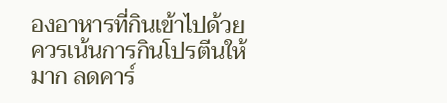องอาหารที่กินเข้าไปด้วย ควรเน้นการกินโปรตีนให้มาก ลดคาร์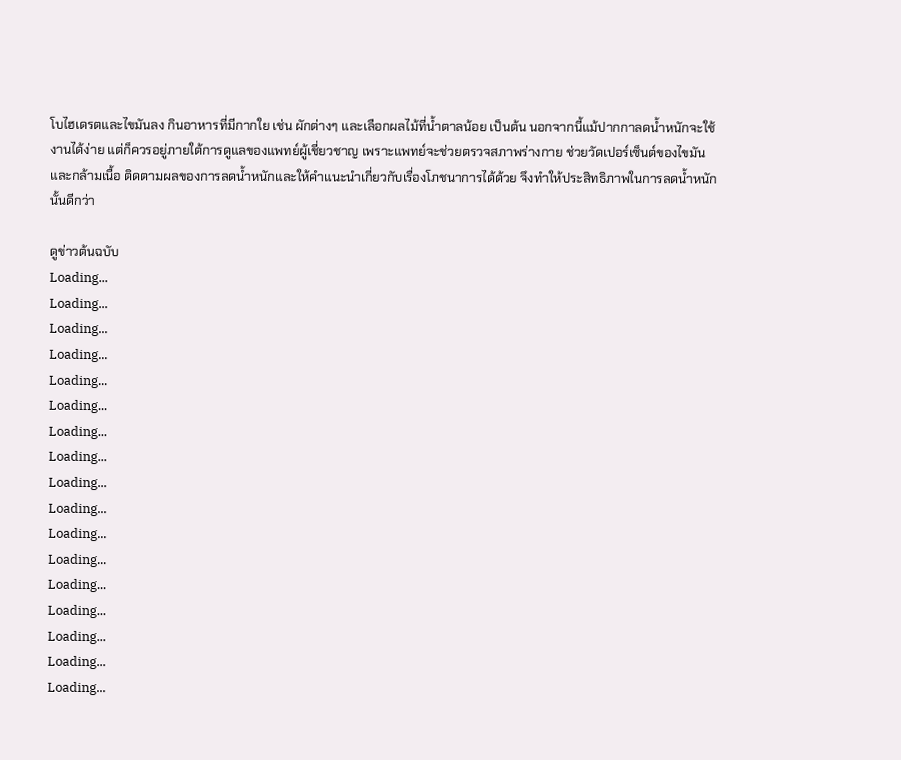โบไฮเดรตและไขมันลง กินอาหารที่มีกากใย เช่น ผักต่างๆ และเลือกผลไม้ที่น้ำตาลน้อย เป็นต้น นอกจากนี้แม้ปากกาลดน้ำหนักจะใช้งานได้ง่าย แต่ก็ควรอยู่ภายใต้การดูแลของแพทย์ผู้เชี่ยวชาญ เพราะแพทย์จะช่วยตรวจสภาพร่างกาย ช่วยวัดเปอร์เซ็นต์ของไขมันและกล้ามเนื้อ ติดตามผลของการลดน้ำหนักและให้คำแนะนำเกี่ยวกับเรื่องโภชนาการได้ด้วย จึงทำให้ประสิทธิภาพในการลดน้ำหนักนั้นดีกว่า

ดูข่าวต้นฉบับ
Loading...
Loading...
Loading...
Loading...
Loading...
Loading...
Loading...
Loading...
Loading...
Loading...
Loading...
Loading...
Loading...
Loading...
Loading...
Loading...
Loading...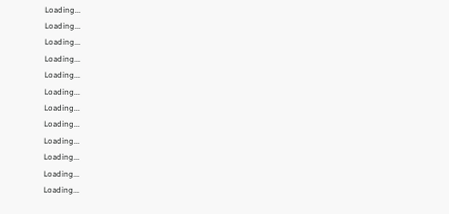Loading...
Loading...
Loading...
Loading...
Loading...
Loading...
Loading...
Loading...
Loading...
Loading...
Loading...
Loading...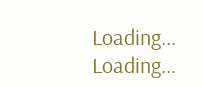Loading...
Loading...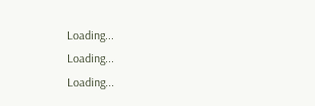Loading...
Loading...
Loading...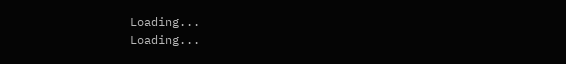Loading...
Loading...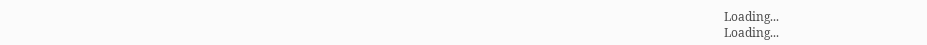Loading...
Loading...